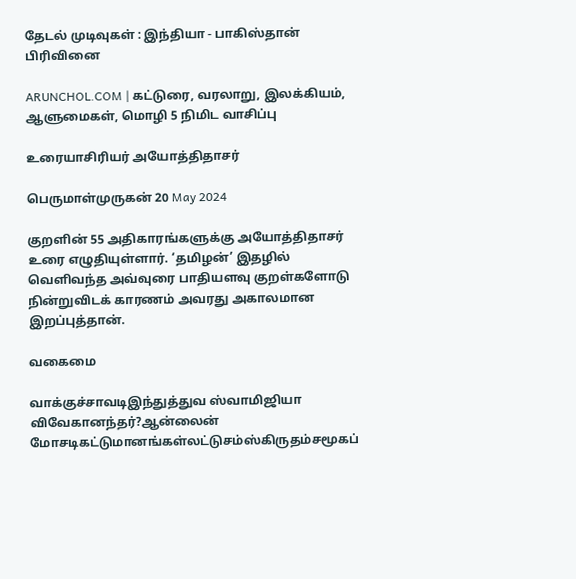தேடல் முடிவுகள் : இந்தியா - பாகிஸ்தான் பிரிவினை

ARUNCHOL.COM | கட்டுரை, வரலாறு, இலக்கியம், ஆளுமைகள், மொழி 5 நிமிட வாசிப்பு

உரையாசிரியர் அயோத்திதாசர்

பெருமாள்முருகன் 20 May 2024

குறளின் 55 அதிகாரங்களுக்கு அயோத்திதாசர் உரை எழுதியுள்ளார். ‘தமிழன்’ இதழில் வெளிவந்த அவ்வுரை பாதியளவு குறள்களோடு நின்றுவிடக் காரணம் அவரது அகாலமான இறப்புத்தான்.

வகைமை

வாக்குச்சாவடிஇந்துத்துவ ஸ்வாமிஜியா விவேகானந்தர்?ஆன்லைன் மோசடிகட்டுமானங்கள்லட்டுசம்ஸ்கிருதம்சமூகப்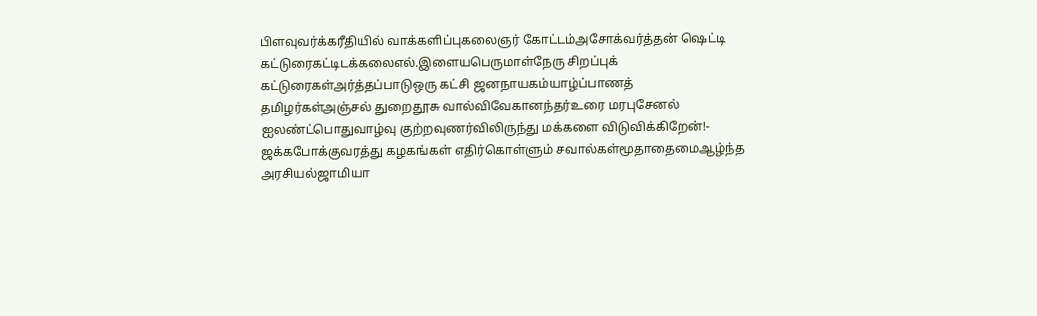பிளவுவர்க்கரீதியில் வாக்களிப்புகலைஞர் கோட்டம்அசோக்வர்த்தன் ஷெட்டி கட்டுரைகட்டிடக்கலைஎல்.இளையபெருமாள்நேரு சிறப்புக் கட்டுரைகள்அர்த்தப்பாடுஒரு கட்சி ஜனநாயகம்யாழ்ப்பாணத் தமிழர்கள்அஞ்சல் துறைதூசு வால்விவேகானந்தர்உரை மரபுசேனல் ஐலண்ட்பொதுவாழ்வு குற்றவுணர்விலிருந்து மக்களை விடுவிக்கிறேன்!- ஜக்கபோக்குவரத்து கழகங்கள் எதிர்கொள்ளும் சவால்கள்மூதாதைமைஆழ்ந்த அரசியல்ஜாமியா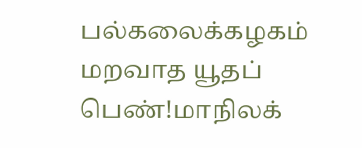பல்கலைக்கழகம் மறவாத யூதப் பெண்!மாநிலக்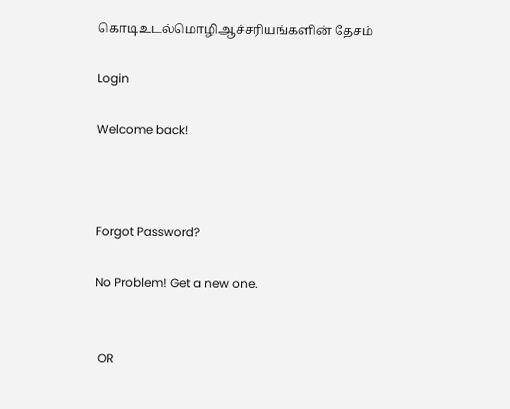கொடிஉடல்மொழிஆச்சரியங்களின் தேசம்

Login

Welcome back!



Forgot Password?

No Problem! Get a new one.


 OR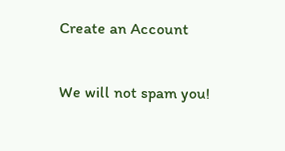Create an Account

We will not spam you!